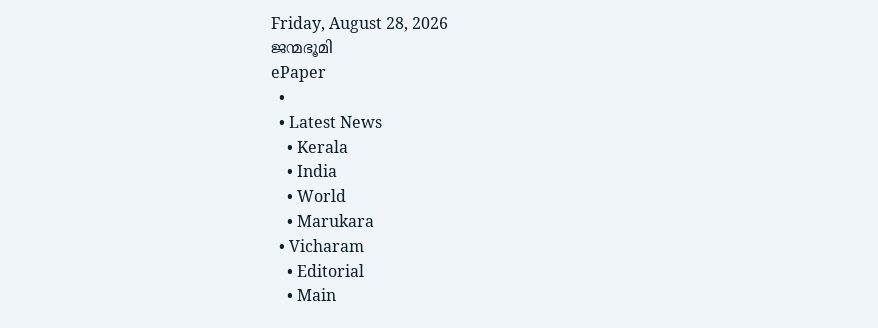Friday, August 28, 2026
ജന്മഭൂമി
ePaper
  •
  • Latest News
    • Kerala
    • India
    • World
    • Marukara
  • Vicharam
    • Editorial
    • Main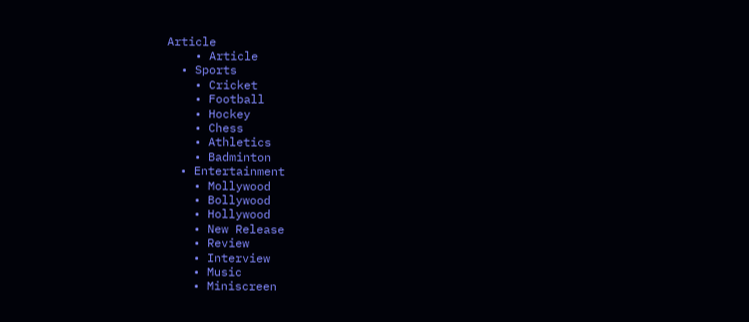Article
    • Article
  • Sports
    • Cricket
    • Football
    • Hockey
    • Chess
    • Athletics
    • Badminton
  • Entertainment
    • Mollywood
    • Bollywood
    • Hollywood
    • New Release
    • Review
    • Interview
    • Music
    • Miniscreen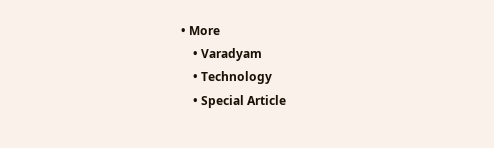• More
    • Varadyam
    • Technology
    • Special Article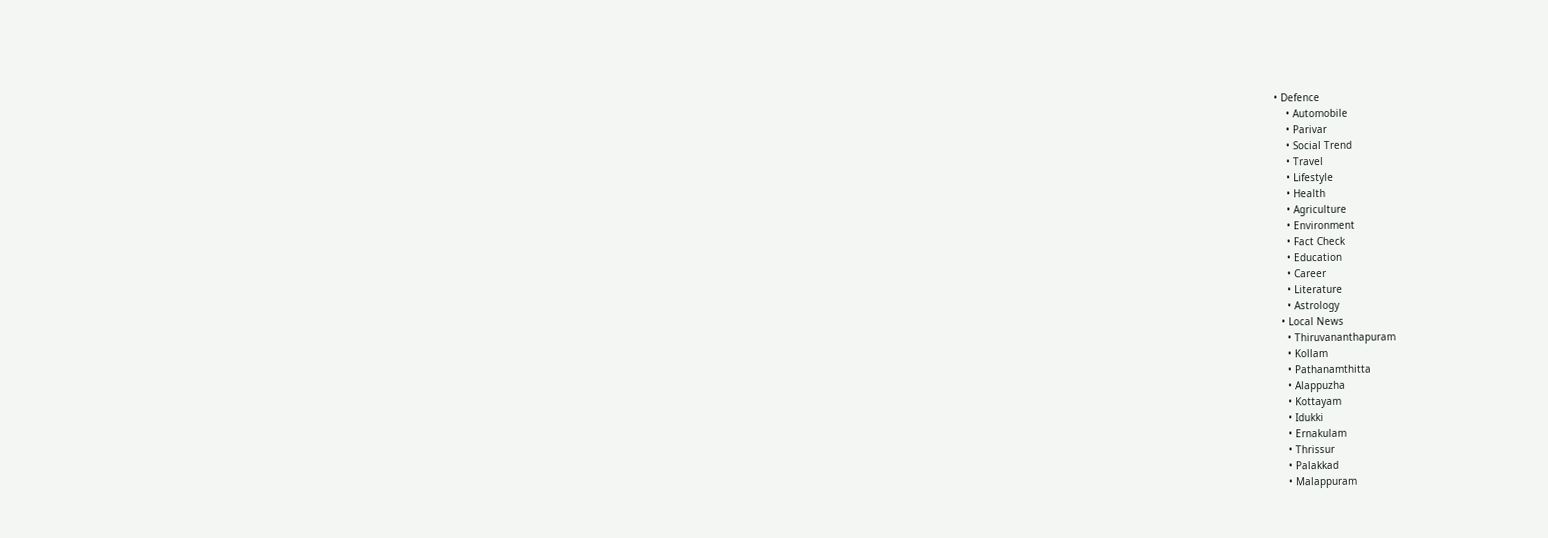• Defence
    • Automobile
    • Parivar
    • Social Trend
    • Travel
    • Lifestyle
    • Health
    • Agriculture
    • Environment
    • Fact Check
    • Education
    • Career
    • Literature
    • Astrology
  • Local News
    • Thiruvananthapuram
    • Kollam
    • Pathanamthitta
    • Alappuzha
    • Kottayam
    • Idukki
    • Ernakulam
    • Thrissur
    • Palakkad
    • Malappuram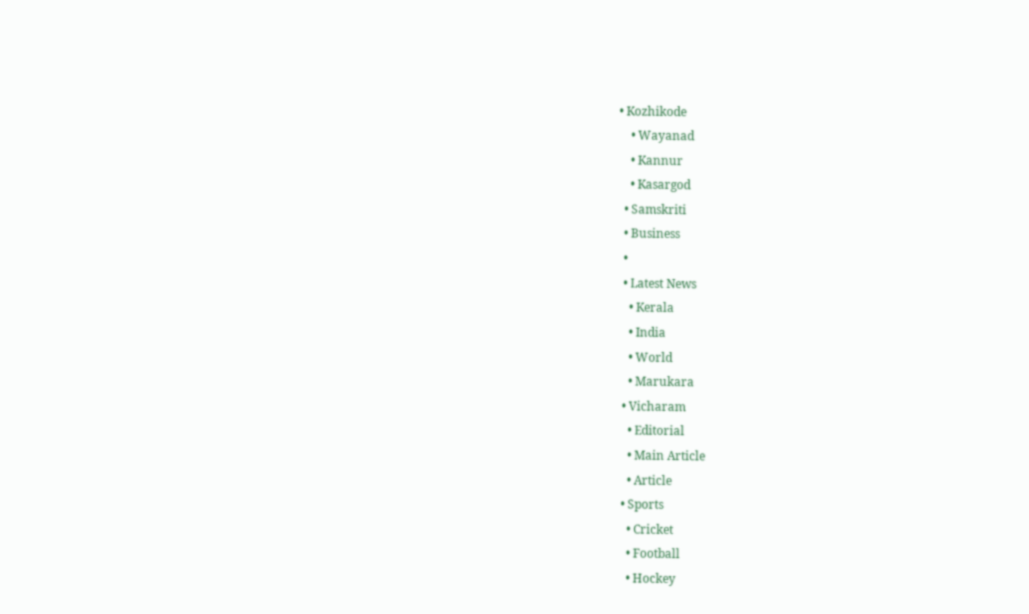• Kozhikode
    • Wayanad
    • Kannur
    • Kasargod
  • Samskriti
  • Business
  •
  • Latest News
    • Kerala
    • India
    • World
    • Marukara
  • Vicharam
    • Editorial
    • Main Article
    • Article
  • Sports
    • Cricket
    • Football
    • Hockey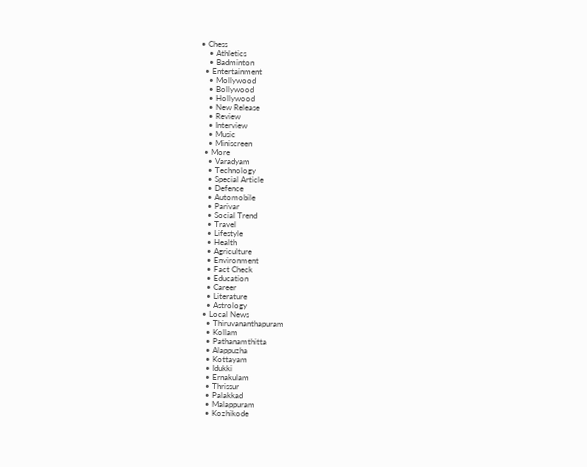• Chess
    • Athletics
    • Badminton
  • Entertainment
    • Mollywood
    • Bollywood
    • Hollywood
    • New Release
    • Review
    • Interview
    • Music
    • Miniscreen
  • More
    • Varadyam
    • Technology
    • Special Article
    • Defence
    • Automobile
    • Parivar
    • Social Trend
    • Travel
    • Lifestyle
    • Health
    • Agriculture
    • Environment
    • Fact Check
    • Education
    • Career
    • Literature
    • Astrology
  • Local News
    • Thiruvananthapuram
    • Kollam
    • Pathanamthitta
    • Alappuzha
    • Kottayam
    • Idukki
    • Ernakulam
    • Thrissur
    • Palakkad
    • Malappuram
    • Kozhikode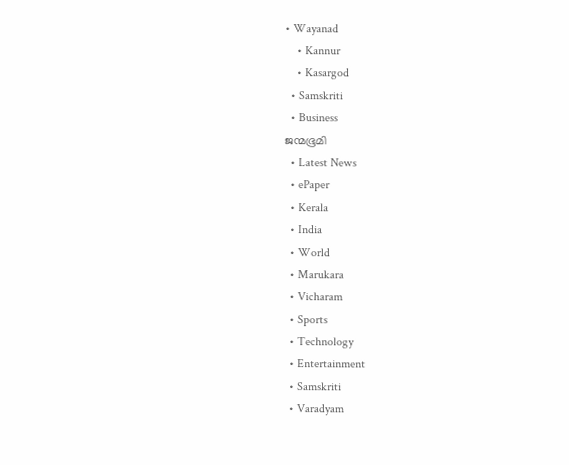• Wayanad
    • Kannur
    • Kasargod
  • Samskriti
  • Business
ജന്മഭൂമി
  • Latest News
  • ePaper
  • Kerala
  • India
  • World
  • Marukara
  • Vicharam
  • Sports
  • Technology
  • Entertainment
  • Samskriti
  • Varadyam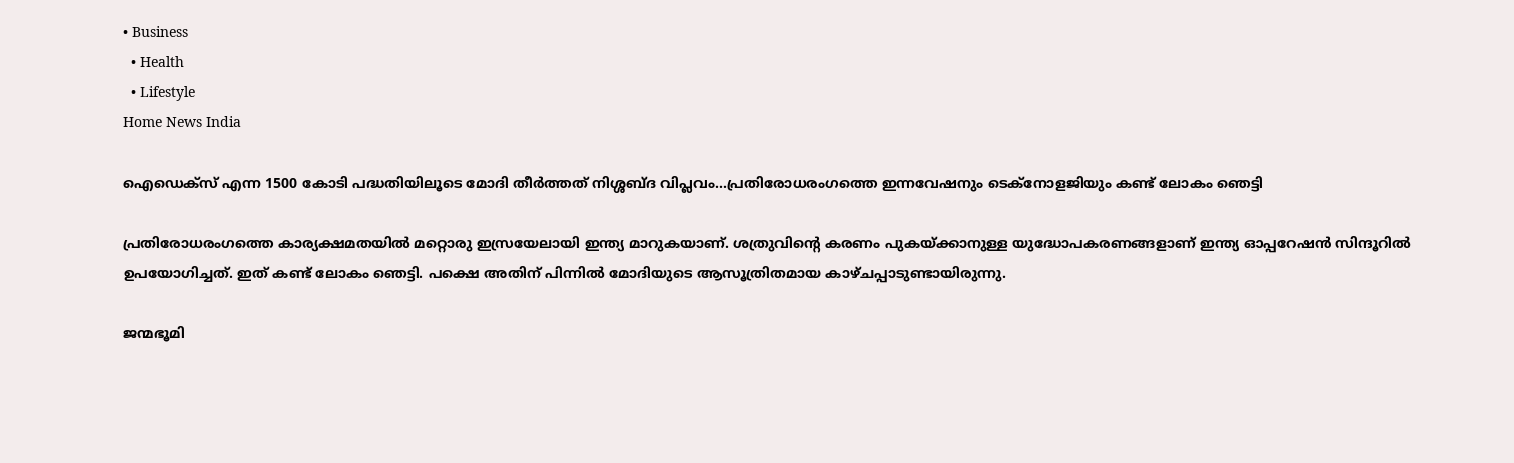• Business
  • Health
  • Lifestyle
Home News India

ഐഡെക്സ് എന്ന 1500 കോടി പദ്ധതിയിലൂടെ മോദി തീര്‍ത്തത് നിശ്ശബ്ദ വിപ്ലവം…പ്രതിരോധരംഗത്തെ ഇന്നവേഷനും ടെക്നോളജിയും കണ്ട് ലോകം ഞെട്ടി

പ്രതിരോധരംഗത്തെ കാര്യക്ഷമതയില്‍ മറ്റൊരു ഇസ്രയേലായി ഇന്ത്യ മാറുകയാണ്. ശത്രുവിന്റെ കരണം പുകയ്‌ക്കാനുള്ള യുദ്ധോപകരണങ്ങളാണ് ഇന്ത്യ ഓപ്പറേഷന്‍ സിന്ദൂറില്‍ ഉപയോഗിച്ചത്. ഇത് കണ്ട് ലോകം ഞെട്ടി. പക്ഷെ അതിന് പിന്നില്‍ മോദിയുടെ ആസൂത്രിതമായ കാഴ്ചപ്പാടുണ്ടായിരുന്നു.

ജന്മഭൂമി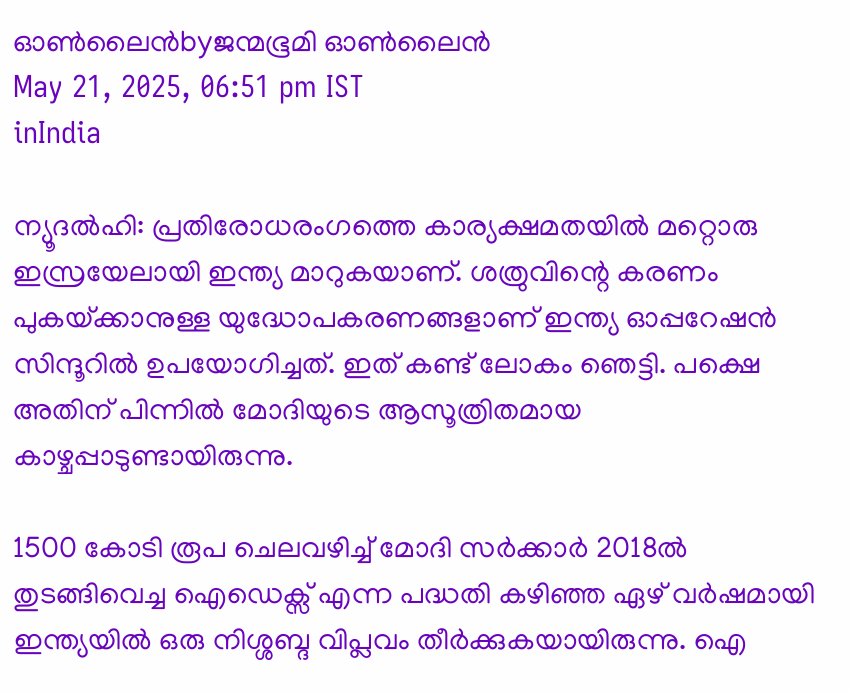ഓണ്‍ലൈന്‍byജന്മഭൂമി ഓണ്‍ലൈന്‍
May 21, 2025, 06:51 pm IST
inIndia

ന്യൂദല്‍ഹി: പ്രതിരോധരംഗത്തെ കാര്യക്ഷമതയില്‍ മറ്റൊരു ഇസ്രയേലായി ഇന്ത്യ മാറുകയാണ്. ശത്രുവിന്റെ കരണം പുകയ്‌ക്കാനുള്ള യുദ്ധോപകരണങ്ങളാണ് ഇന്ത്യ ഓപ്പറേഷന്‍ സിന്ദൂറില്‍ ഉപയോഗിച്ചത്. ഇത് കണ്ട് ലോകം ഞെട്ടി. പക്ഷെ അതിന് പിന്നില്‍ മോദിയുടെ ആസൂത്രിതമായ കാഴ്ചപ്പാടുണ്ടായിരുന്നു.

1500 കോടി രൂപ ചെലവഴിച്ച് മോദി സര്‍ക്കാര്‍ 2018ല്‍ തുടങ്ങിവെച്ച ഐഡെക്സ് എന്ന പദ്ധതി കഴിഞ്ഞ ഏഴ് വര്‍ഷമായി ഇന്ത്യയില്‍ ഒരു നിശ്ശബ്ദ വിപ്ലവം തീര്‍ക്കുകയായിരുന്നു. ഐ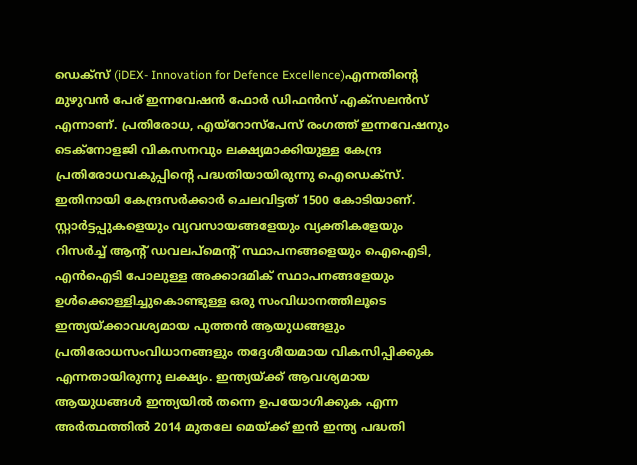ഡെക്സ് (iDEX- Innovation for Defence Excellence)എന്നതിന്റെ മുഴുവന്‍ പേര് ഇന്നവേഷന്‍ ഫോര്‍ ഡിഫന്‍സ് എക്സലന്‍സ് എന്നാണ്. പ്രതിരോധ, എയ്റോസ്പേസ് രംഗത്ത് ഇന്നവേഷനും ടെക്നോളജി വികസനവും ലക്ഷ്യമാക്കിയുള്ള കേന്ദ്ര പ്രതിരോധവകുപ്പിന്റെ പദ്ധതിയായിരുന്നു ഐഡെക്സ്. ഇതിനായി കേന്ദ്രസര്‍ക്കാര്‍ ചെലവിട്ടത് 1500 കോടിയാണ്. സ്റ്റാര്‍ട്ടപ്പുകളെയും വ്യവസായങ്ങളേയും വ്യക്തികളേയും റിസര്‍ച്ച് ആന്‍റ് ഡവലപ്മെന്‍റ് സ്ഥാപനങ്ങളെയും ഐഐടി, എന്‍ഐടി പോലുള്ള അക്കാദമിക് സ്ഥാപനങ്ങളേയും ഉള്‍ക്കൊള്ളിച്ചുകൊണ്ടുള്ള ഒരു സംവിധാനത്തിലൂടെ ഇന്ത്യയ്‌ക്കാവശ്യമായ പുത്തന്‍ ആയുധങ്ങളും പ്രതിരോധസംവിധാനങ്ങളും തദ്ദേശീയമായ വികസിപ്പിക്കുക എന്നതായിരുന്നു ലക്ഷ്യം. ഇന്ത്യയ്‌ക്ക് ആവശ്യമായ ആയുധങ്ങള്‍ ഇന്ത്യയില്‍ തന്നെ ഉപയോഗിക്കുക എന്ന അര്‍ത്ഥത്തില്‍ 2014 മുതലേ മെയ്‌ക്ക് ഇന്‍ ഇന്ത്യ പദ്ധതി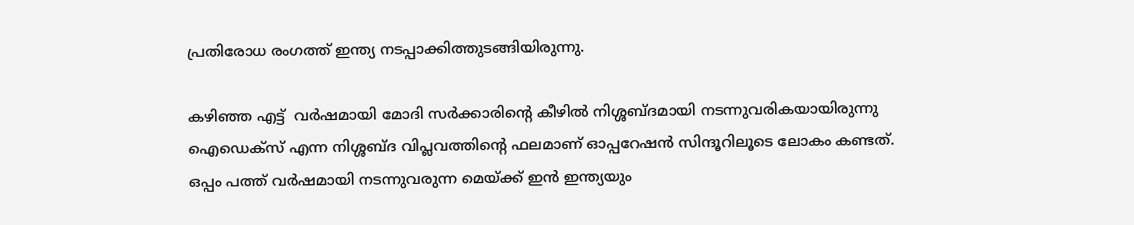പ്രതിരോധ രംഗത്ത് ഇന്ത്യ നടപ്പാക്കിത്തുടങ്ങിയിരുന്നു.

കഴിഞ്ഞ എട്ട്  വര്‍ഷമായി മോദി സര്‍ക്കാരിന്റെ കീഴില്‍ നിശ്ശബ്ദമായി നടന്നുവരികയായിരുന്നു ഐഡെക്സ് എന്ന നിശ്ശബ്ദ വിപ്ലവത്തിന്റെ ഫലമാണ് ഓപ്പറേഷന്‍ സിന്ദൂറിലൂടെ ലോകം കണ്ടത്.  ഒപ്പം പത്ത് വര്‍ഷമായി നടന്നുവരുന്ന മെയ്‌ക്ക് ഇന്‍ ഇന്ത്യയും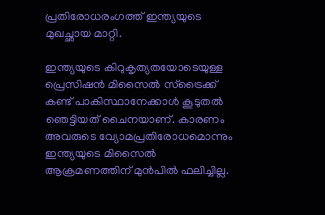പ്രതിരോധരംഗത്ത് ഇന്ത്യയുടെ മുഖച്ഛായ മാറ്റി.

ഇന്ത്യയുടെ കിറുകൃത്യതയോടെയുള്ള പ്രെസിഷന്‍ മിസൈല്‍ സ്ട്രൈക്ക് കണ്ട് പാകിസ്ഥാനേക്കാള്‍ കൂടുതല്‍ ഞെട്ടിയത് ചൈനയാണ്. കാരണം അവരുടെ വ്യോമപ്രതിരോധമൊന്നും ഇന്ത്യയുടെ മിസൈല്‍ ആക്രമണത്തിന് മുന്‍പില്‍ ഫലിച്ചില്ല.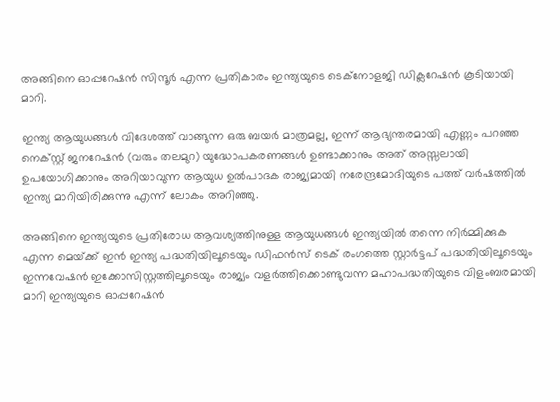അങ്ങിനെ ഓപ്പറേഷന്‍ സിന്ദൂര്‍ എന്ന പ്രതികാരം ഇന്ത്യയുടെ ടെക്നോളജി ഡിക്ലറേഷന്‍ കൂടിയായി മാറി.

ഇന്ത്യ ആയുധങ്ങള്‍ വിദേശത്ത് വാങ്ങുന്ന ഒരു ബയര്‍ മാത്രമല്ല, ഇന്ന് ആഭ്യന്തരമായി എണ്ണം പറഞ്ഞ നെക്സ്റ്റ് ജനറേഷന്‍ (വരും തലമുറ) യുദ്ധോപകരണങ്ങള്‍ ഉണ്ടാക്കാനും അത് അസ്സലായി ഉപയോഗിക്കാനും അറിയാവുന്ന ആയുധ ഉല്‍പാദക രാജ്യമായി നരേന്ദ്രമോദിയുടെ പത്ത് വര്‍ഷത്തില്‍ ഇന്ത്യ മാറിയിരിക്കുന്നു എന്ന് ലോകം അറിഞ്ഞു.

അങ്ങിനെ ഇന്ത്യയുടെ പ്രതിരോധ ആവശ്യത്തിനുള്ള ആയുധങ്ങള്‍ ഇന്ത്യയില്‍ തന്നെ നിര്‍മ്മിക്കുക എന്ന മെയ്‌ക്ക് ഇന്‍ ഇന്ത്യ പദ്ധതിയിലൂടെയും ഡിഫന്‍സ് ടെക് രംഗത്തെ സ്റ്റാര്‍ട്ടപ് പദ്ധതിയിലൂടെയും ഇന്നവേഷന്‍ ഇക്കോസിസ്റ്റത്തിലൂടെയും രാജ്യം വളര്‍ത്തിക്കൊണ്ടുവന്ന മഹാപദ്ധതിയുടെ വിളംബരമായി മാറി ഇന്ത്യയുടെ ഓപ്പറേഷന്‍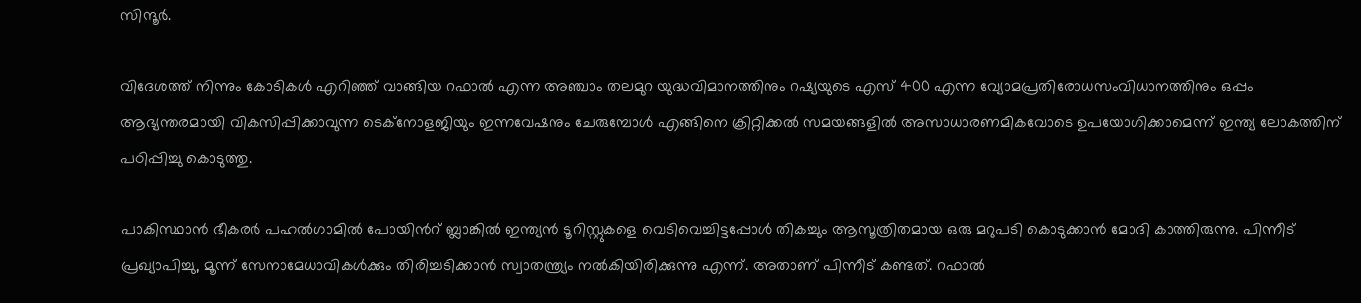സിന്ദൂര്‍.

വിദേശത്ത് നിന്നും കോടികള്‍ എറിഞ്ഞ് വാങ്ങിയ റഫാല്‍ എന്ന അഞ്ചാം തലമുറ യുദ്ധവിമാനത്തിനും റഷ്യയുടെ എസ് 400 എന്ന വ്യോമപ്രതിരോധസംവിധാനത്തിനും ഒപ്പം ആഭ്യന്തരമായി വികസിപ്പിക്കാവുന്ന ടെക്നോളജിയും ഇന്നവേഷനും ചേരുമ്പോള്‍ എങ്ങിനെ ക്രിറ്റിക്കല്‍ സമയങ്ങളില്‍ അസാധാരണമികവോടെ ഉപയോഗിക്കാമെന്ന് ഇന്ത്യ ലോകത്തിന് പഠിപ്പിച്ചു കൊടുത്തു.

പാകിസ്ഥാന്‍ ഭീകരര്‍ പഹല്‍ഗാമില്‍ പോയിന്‍റ് ബ്ലാങ്കില്‍ ഇന്ത്യന്‍ ടൂറിസ്റ്റുകളെ വെടിവെച്ചിട്ടപ്പോള്‍ തികച്ചും ആസൂത്രിതമായ ഒരു മറുപടി കൊടുക്കാന്‍ മോദി കാത്തിരുന്നു. പിന്നീട് പ്രഖ്യാപിച്ചു, മൂന്ന് സേനാമേധാവികള്‍ക്കും തിരിച്ചടിക്കാന്‍ സ്വാതന്ത്ര്യം നല്‍കിയിരിക്കുന്നു എന്ന്. അതാണ് പിന്നീട് കണ്ടത്. റഫാല്‍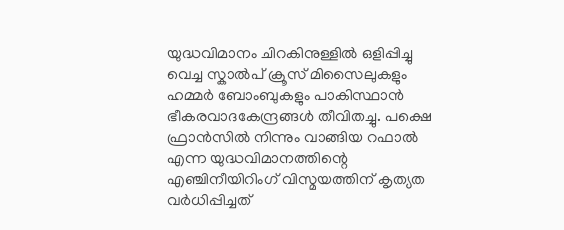യുദ്ധവിമാനം ചിറകിനുള്ളില്‍ ഒളിപ്പിച്ചു വെച്ച സ്കാല്‍പ് ക്രൂസ് മിസൈലുകളും ഹമ്മര്‍ ബോംബുകളും പാകിസ്ഥാന്‍ ഭീകരവാദകേന്ദ്രങ്ങള്‍ തീവിതച്ചു. പക്ഷെ ഫ്രാന്‍സില്‍ നിന്നും വാങ്ങിയ റഫാല്‍ എന്ന യുദ്ധവിമാനത്തിന്റെ എഞ്ചിനീയിറിംഗ് വിസ്മയത്തിന് കൃത്യത വര്‍ധിപ്പിച്ചത്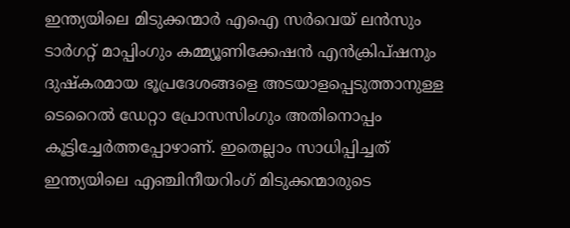ഇന്ത്യയിലെ മിടുക്കന്മാര്‍ എഐ സര്‍വെയ് ലന്‍സും ടാര്‍ഗറ്റ് മാപ്പിംഗും കമ്മ്യൂണിക്കേഷന്‍ എന്‍ക്രിപ്ഷനും ദുഷ്കരമായ ഭൂപ്രദേശങ്ങളെ അടയാളപ്പെടുത്താനുള്ള ടെറൈല്‍ ഡേറ്റാ പ്രോസസിംഗും അതിനൊപ്പം കൂട്ടിച്ചേര്‍ത്തപ്പോഴാണ്. ഇതെല്ലാം സാധിപ്പിച്ചത് ഇന്ത്യയിലെ എഞ്ചിനീയറിംഗ് മിടുക്കന്മാരുടെ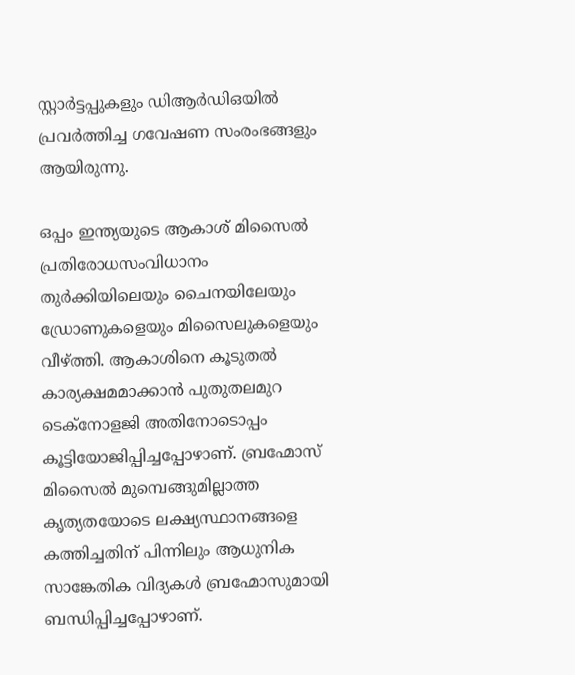സ്റ്റാര്‍ട്ടപ്പുകളും ഡിആര്‍ഡിഒയില്‍ പ്രവര്‍ത്തിച്ച ഗവേഷണ സംരംഭങ്ങളും ആയിരുന്നു.

ഒപ്പം ഇന്ത്യയുടെ ആകാശ് മിസൈല്‍ പ്രതിരോധസംവിധാനം തുര്‍ക്കിയിലെയും ചൈനയിലേയും ഡ്രോണുകളെയും മിസൈലുകളെയും വീഴ്‌ത്തി. ആകാശിനെ കൂടുതല്‍ കാര്യക്ഷമമാക്കാന്‍ പുതുതലമുറ ടെക്നോളജി അതിനോടൊപ്പം കൂട്ടിയോജിപ്പിച്ചപ്പോഴാണ്. ബ്രഹ്മോസ് മിസൈല്‍ മുമ്പെങ്ങുമില്ലാത്ത കൃത്യതയോടെ ലക്ഷ്യസ്ഥാനങ്ങളെ കത്തിച്ചതിന് പിന്നിലും ആധുനിക സാങ്കേതിക വിദ്യകള്‍ ബ്രഹ്മോസുമായി ബന്ധിപ്പിച്ചപ്പോഴാണ്.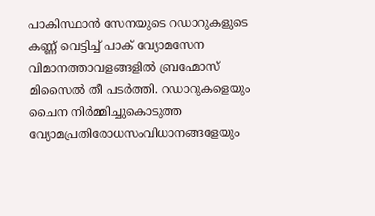പാകിസ്ഥാന്‍ സേനയുടെ റഡാറുകളുടെ കണ്ണ് വെട്ടിച്ച് പാക് വ്യോമസേന വിമാനത്താവളങ്ങളില്‍ ബ്രഹ്മോസ് മിസൈല്‍ തീ പടര്‍ത്തി. റഡാറുകളെയും ചൈന നിര്‍മ്മിച്ചുകൊടുത്ത വ്യോമപ്രതിരോധസംവിധാനങ്ങളേയും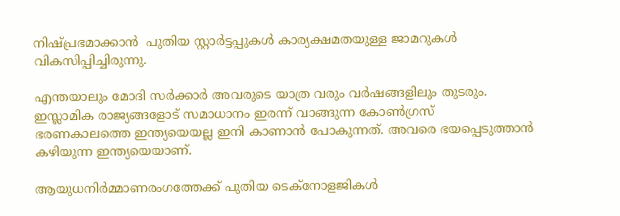നിഷ്പ്രഭമാക്കാന്‍  പുതിയ സ്റ്റാര്‍ട്ടപ്പുകള്‍ കാര്യക്ഷമതയുള്ള ജാമറുകള്‍ വികസിപ്പിച്ചിരുന്നു.

എന്തയാലും മോദി സര്‍ക്കാര്‍ അവരുടെ യാത്ര വരും വര്‍ഷങ്ങളിലും തുടരും. ഇസ്ലാമിക രാജ്യങ്ങളോട് സമാധാനം ഇരന്ന് വാങ്ങുന്ന കോണ്‍ഗ്രസ് ഭരണകാലത്തെ ഇന്ത്യയെയല്ല ഇനി കാണാന്‍ പോകുന്നത്. അവരെ ഭയപ്പെടുത്താ‍ന്‍ കഴിയുന്ന ഇന്ത്യയെയാണ്.

ആയുധനിര്‍മ്മാണരംഗത്തേക്ക് പുതിയ ടെക്നോളജികള്‍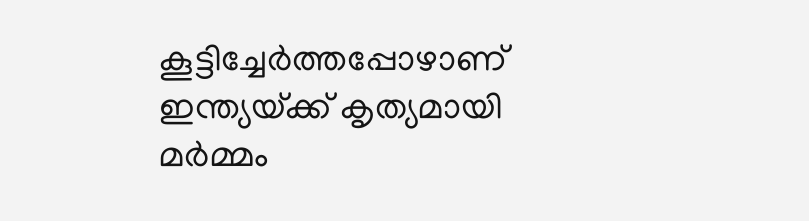കൂട്ടിച്ചേര്‍ത്തപ്പോഴാണ് ഇന്ത്യയ്‌ക്ക് കൃത്യമായി മര്‍മ്മം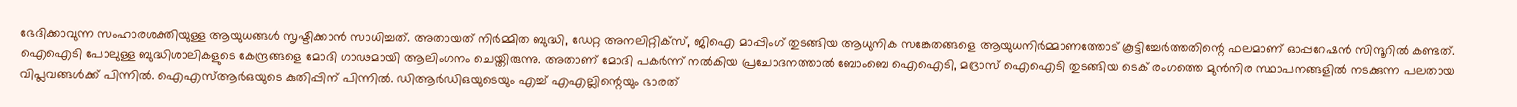ഭേദിക്കാവുന്ന സംഹാരശക്തിയുള്ള ആയുധങ്ങള്‍ സൃഷ്ടിക്കാന്‍ സാധിച്ചത്. അതായത് നിര്‍മ്മിത ബുദ്ധി, ഡേറ്റ അനലിറ്റിക്സ്, ജിഐ മാപ്പിംഗ് തുടങ്ങിയ ആധുനിക സങ്കേതങ്ങളെ ആയുധനിര്‍മ്മാണത്തോട് കൂട്ടിച്ചേര്‍ത്തതിന്റെ ഫലമാണ് ഓപ്പറേഷന്‍ സിന്ദൂറില്‍ കണ്ടത്. ഐഐടി പോലുള്ള ബുദ്ധിശാലികളുടെ കേന്ദ്രങ്ങളെ മോദി ഗാഢമായി ആലിംഗനം ചെയ്തിരുന്നു. അതാണ് മോദി പകര്‍ന്ന് നല്‍കിയ പ്രചോദനത്താല്‍ ബോംബെ ഐഐടി, മദ്രാസ് ഐഐടി തുടങ്ങിയ ടെക് രംഗത്തെ മുന്‍നിര സ്ഥാപനങ്ങളില്‍ നടക്കുന്ന പലതായ വിപ്ലവങ്ങള്‍ക്ക് പിന്നില്‍. ഐഎസ്ആര്‍ഒയുടെ കുതിപ്പിന് പിന്നില്‍. ഡിആര്‍ഡിഒയുടെയും എച്ച് എഎല്ലിന്റെയും ഭാരത്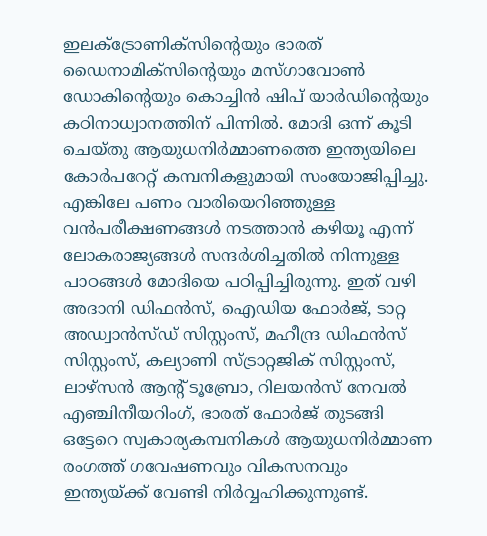ഇലക്ട്രോണിക്സിന്റെയും ഭാരത് ഡൈനാമിക്സിന്റെയും മസ്ഗാവോണ്‍ ഡോകിന്റെയും കൊച്ചിന്‍ ഷിപ് യാര്‍ഡിന്റെയും കഠിനാധ്വാനത്തിന് പിന്നില്‍. മോദി ഒന്ന് കൂടി ചെയ്തു ആയുധനിര്‍മ്മാണത്തെ ഇന്ത്യയിലെ കോര്‍പറേറ്റ് കമ്പനികളുമായി സംയോജിപ്പിച്ചു. എങ്കിലേ പണം വാരിയെറിഞ്ഞുള്ള വന്‍പരീക്ഷണങ്ങള്‍ നടത്താന്‍ കഴിയൂ എന്ന് ലോകരാജ്യങ്ങള്‍ സന്ദര്‍ശിച്ചതില്‍ നിന്നുള്ള പാഠങ്ങള്‍ മോദിയെ പഠിപ്പിച്ചിരുന്നു. ഇത് വഴി അദാനി ഡിഫന്‍സ്, ഐഡിയ ഫോര്‍ജ്, ടാറ്റ അഡ്വാന്‍സ്ഡ് സിസ്റ്റംസ്, മഹീന്ദ്ര ഡിഫന്‍സ് സിസ്റ്റംസ്, കല്യാണി സ്ട്രാറ്റജിക് സിസ്റ്റംസ്, ലാഴ്സന്‍ ആന്‍റ് ടൂബ്രോ, റിലയന്‍സ് നേവല്‍ എഞ്ചിനീയറിംഗ്, ഭാരത് ഫോര്‍ജ് തുടങ്ങി ഒട്ടേറെ സ്വകാര്യകമ്പനികള്‍ ആയുധനിര്‍മ്മാണ രംഗത്ത് ഗവേഷണവും വികസനവും ഇന്ത്യയ്‌ക്ക് വേണ്ടി നിര്‍വ്വഹിക്കുന്നുണ്ട്.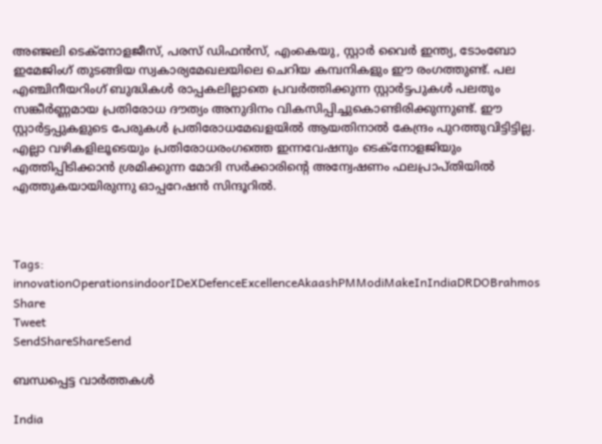അഞ്ജലി ടെക്നോളജീസ്, പരസ് ഡിഫന്‍സ്, എംകെയു, സ്റ്റാര്‍ വൈര്‍ ഇന്ത്യ, ടോംബോ ഇമേജിംഗ് തുടങ്ങിയ സ്വകാര്യമേഖലയിലെ ചെറിയ കമ്പനികളും ഈ രംഗത്തുണ്ട്. പല എഞ്ചിനീയറിംഗ് ബുദ്ധികള്‍ രാപ്പകലില്ലാതെ പ്രവര്‍ത്തിക്കുന്ന സ്റ്റാര്‍ട്ടപുകള്‍ പലതും സങ്കീര്‍ണ്ണമായ പ്രതിരോധ ദൗത്യം അനുദിനം വികസിപ്പിച്ചുകൊണ്ടിരിക്കുന്നുണ്ട്. ഈ സ്റ്റാര്‍ട്ടപ്പുകളുടെ പേരുകള്‍ പ്രതിരോധമേഖളയില്‍ ആയതിനാല്‍ കേന്ദ്രം പുറത്തുവിട്ടിട്ടില്ല. എല്ലാ വഴികളിലൂടെയും പ്രതിരോധരംഗത്തെ ഇന്നവേഷനും ടെക്നോളജിയും എത്തിപ്പിടിക്കാന്‍ ശ്രമിക്കുന്ന മോദി സര്‍ക്കാരിന്റെ അന്വേഷണം ഫലപ്രാപ്തിയില്‍ എത്തുകയായിരുന്നു ഓപ്പറേഷന്‍ സിന്ദൂറില്‍.



Tags: innovationOperationsindoorIDeXDefenceExcellenceAkaashPMModiMakeInIndiaDRDOBrahmos
Share
Tweet
SendShareShareSend

ബന്ധപ്പെട്ട വാര്‍ത്തകള്‍

India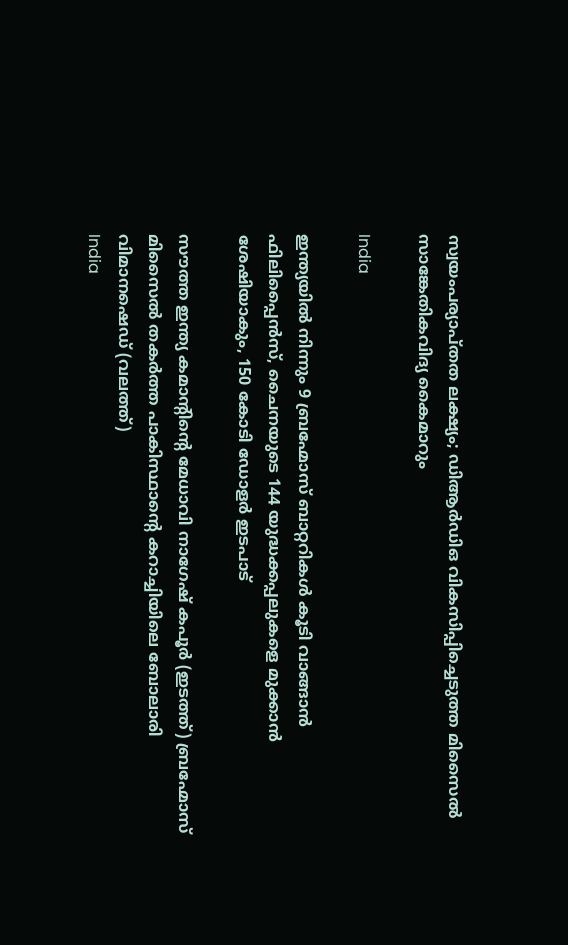സ്വയംപര്യാപ്തത ലക്ഷ്യം; ഡിആര്‍ഡിഒ വികസിപ്പിച്ചെടുത്ത മിസൈല്‍ സാങ്കേതികവിദ്യ കൈമാറും

India

ഇന്ത്യയില്‍ നിന്നും 9 ബ്രഹ്മോസ് ബാറ്ററികള്‍ കൂടി വാങ്ങാന്‍ ഫിലിപ്പൈന്‍സ്, ചൈനയുടെ 144 യുദ്ധക്കപ്പലുകളെ മുക്കാന്‍ ശേഷിയാകും, 150 കോടി ഡോളര്‍ ഇടപാട്

സൗത്ത ഇന്ത്യ കമാന്‍റിന്‍റെ മേധാവി നാഗേഷ് കപൂര്‍ (ഇടത്ത്) ബ്രഹ്മോസ് മിസൈല്‍ തകര്‍ത്ത പാകിസ്ഥാന്‍റെ കറാച്ചിയിലെ ബോലാരി വിമാനഷെഡ് (വലത്ത്)
India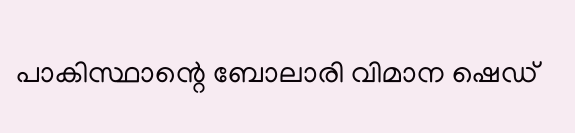പാകിസ്ഥാന്റെ ബോലാരി വിമാന ഷെഡ്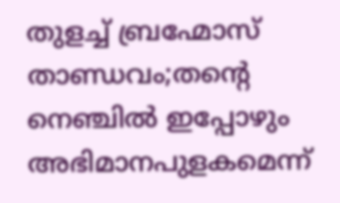തുളച്ച് ബ്രഹ്മോസ് താണ്ഡവം;തന്റെ നെഞ്ചില്‍ ഇപ്പോഴും അഭിമാനപുളകമെന്ന്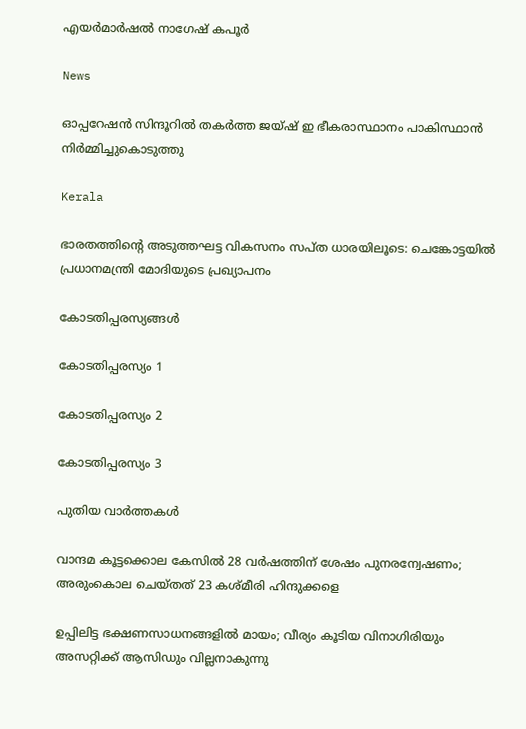എയര്‍മാര്‍ഷല്‍ നാഗേഷ് കപൂര്‍

News

ഓപ്പറേഷൻ സിന്ദൂറിൽ തകർത്ത ജയ്ഷ് ഇ ഭീകരാസ്ഥാനം പാകിസ്ഥാൻ നിർമ്മിച്ചുകൊടുത്തു

Kerala

ഭാരതത്തിന്റെ അടുത്തഘട്ട വികസനം സപ്ത ധാരയിലൂടെ: ചെങ്കോട്ടയിൽ പ്രധാനമന്ത്രി മോദിയുടെ പ്രഖ്യാപനം

കോടതിപ്പരസ്യങ്ങള്‍

കോടതിപ്പരസ്യം 1

കോടതിപ്പരസ്യം 2

കോടതിപ്പരസ്യം 3

പുതിയ വാര്‍ത്തകള്‍

വാന്ദമ കൂട്ടക്കൊല കേസില്‍ 28 വര്‍ഷത്തിന് ശേഷം പുനരന്വേഷണം; അരുംകൊല ചെയ്തത് 23 കശ്മീരി ഹിന്ദുക്കളെ

ഉപ്പിലിട്ട ഭക്ഷണസാധനങ്ങളില്‍ മായം; വീര്യം കൂടിയ വിനാഗിരിയും അസറ്റിക്ക് ആസിഡും വില്ലനാകുന്നു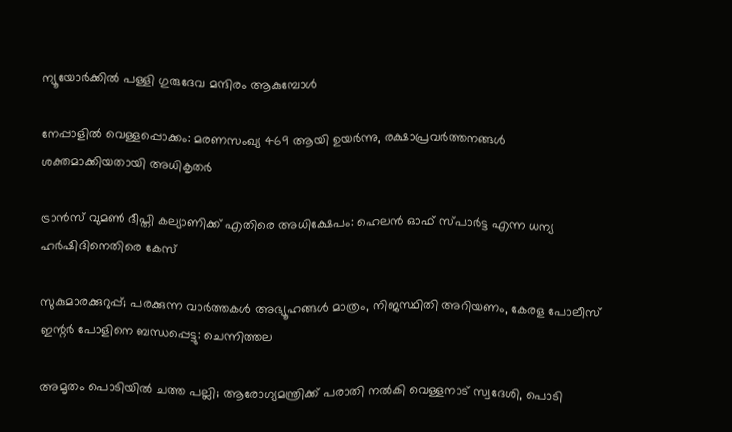ന്യൂയോർക്കിൽ പള്ളി ഗുരുദേവ മന്ദിരം ആകുമ്പോൾ

നേപ്പാളിൽ വെള്ളപ്പൊക്കം: മരണസംഖ്യ 469 ആയി ഉയർന്നു, രക്ഷാപ്രവർത്തനങ്ങൾ ശക്തമാക്കിയതായി അധികൃതർ

ട്രാൻസ് വുമൺ ദീപ്തി കല്യാണിക്ക് എതിരെ അധിക്ഷേപം: ഹെലൻ ഓഫ് സ്പാർട്ട എന്ന ധന്യ ഹർഷിദിനെതിരെ കേസ്

സുകുമാരക്കുറുപ്പ്; പരക്കുന്ന വാർത്തകൾ അഭ്യൂഹങ്ങൾ മാത്രം, നിജസ്ഥിതി അറിയണം, കേരള പോലീസ് ഇന്റര്‍ പോളിനെ ബന്ധപ്പെട്ടു: ചെന്നിത്തല

അമൃതം പൊടിയിൽ ചത്ത പല്ലി; ആരോഗ്യമന്ത്രിക്ക് പരാതി നൽകി വെള്ളനാട് സ്വദേശി, പൊടി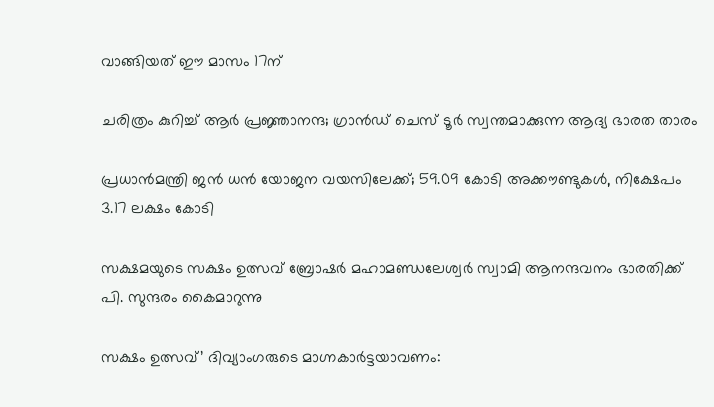വാങ്ങിയത് ഈ മാസം 17ന്

ചരിത്രം കുറിച്ച് ആര്‍ പ്രജ്ഞാനന്ദ; ഗ്രാന്‍ഡ് ചെസ് ടൂര്‍ സ്വന്തമാക്കുന്ന ആദ്യ ഭാരത താരം

പ്രധാന്‍മന്ത്രി ജന്‍ ധന്‍ യോജന വയസിലേക്ക്; 59.09 കോടി അക്കൗണ്ടുകള്‍, നിക്ഷേപം 3.17 ലക്ഷം കോടി

സക്ഷമയുടെ സക്ഷം ഉത്സവ് ബ്രോഷര്‍ മഹാമണ്ഡലേശ്വര്‍ സ്വാമി ആനന്ദവനം ഭാരതിക്ക് പി. സുന്ദരം കൈമാറുന്നു

സക്ഷം ഉത്സവ്’ ദിവ്യാംഗരുടെ മാഗ്നകാര്‍ട്ടയാവണം: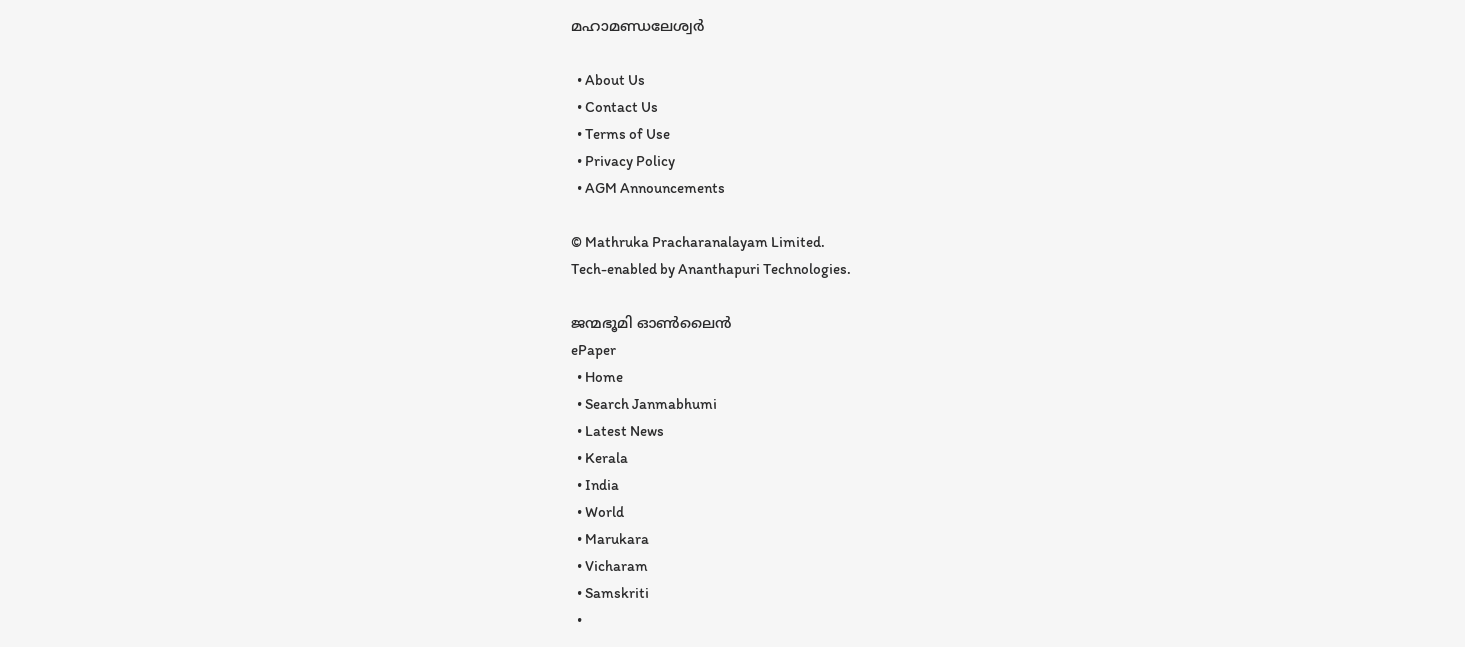മഹാമണ്ഡലേശ്വര്‍

  • About Us
  • Contact Us
  • Terms of Use
  • Privacy Policy
  • AGM Announcements

© Mathruka Pracharanalayam Limited.
Tech-enabled by Ananthapuri Technologies.

ജന്മഭൂമി ഓണ്‍ലൈന്‍
ePaper
  • Home
  • Search Janmabhumi
  • Latest News
  • Kerala
  • India
  • World
  • Marukara
  • Vicharam
  • Samskriti
  •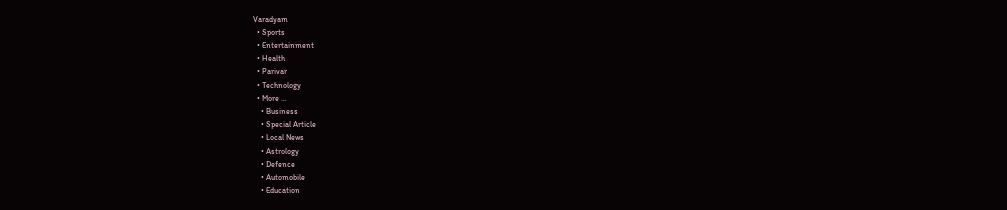Varadyam
  • Sports
  • Entertainment
  • Health
  • Parivar
  • Technology
  • More …
    • Business
    • Special Article
    • Local News
    • Astrology
    • Defence
    • Automobile
    • Education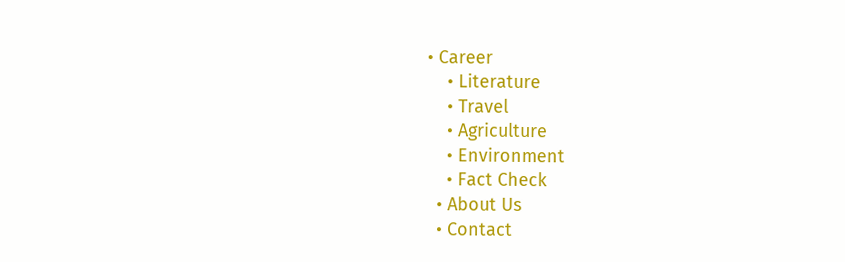• Career
    • Literature
    • Travel
    • Agriculture
    • Environment
    • Fact Check
  • About Us
  • Contact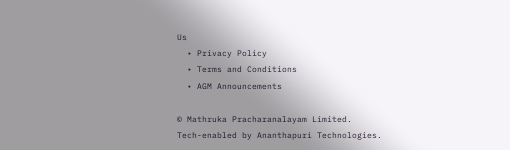Us
  • Privacy Policy
  • Terms and Conditions
  • AGM Announcements

© Mathruka Pracharanalayam Limited.
Tech-enabled by Ananthapuri Technologies.